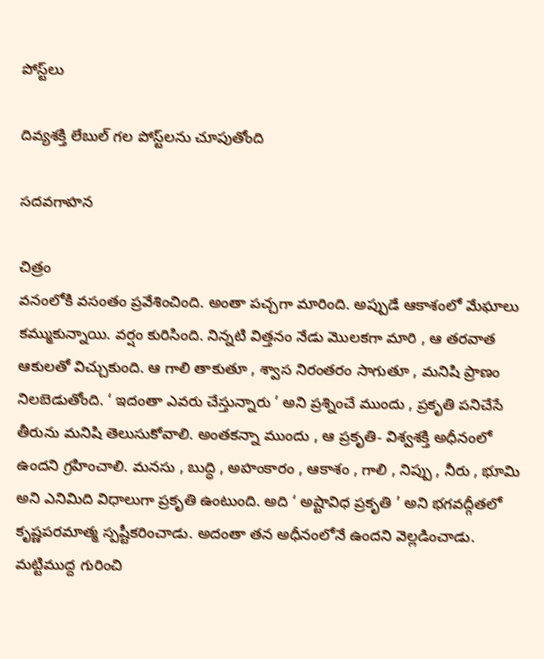పోస్ట్‌లు

దివ్యశక్తి లేబుల్ గల పోస్ట్‌లను చూపుతోంది

సదవగాహన

చిత్రం
వనంలోకి వసంతం ప్రవేశించింది. అంతా పచ్చగా మారింది. అప్పుడే ఆకాశంలో మేఘాలు కమ్ముకున్నాయి. వర్షం కురిసింది. నిన్నటి విత్తనం నేడు మొలకగా మారి , ఆ తరవాత ఆకులతో విచ్చుకుంది. ఆ గాలి తాకుతూ , శ్వాస నిరంతరం సాగుతూ , మనిషి ప్రాణం నిలబెడుతోంది. ‘ ఇదంతా ఎవరు చేస్తున్నారు ’ అని ప్రశ్నించే ముందు , ప్రకృతి పనిచేసే తీరును మనిషి తెలుసుకోవాలి. అంతకన్నా ముందు , ఆ ప్రకృతి- విశ్వశక్తి అధీనంలో ఉందని గ్రహించాలి. మనసు , బుద్ధి , అహంకారం , ఆకాశం , గాలి , నిప్పు , నీరు , భూమి అని ఎనిమిది విధాలుగా ప్రకృతి ఉంటుంది. అది ‘ అష్టావిధ ప్రకృతి ’ అని భగవద్గీతలో కృష్ణపరమాత్మ స్పష్టీకరించాడు. అదంతా తన అధీనంలోనే ఉందని వెల్లడించాడు. మట్టిముద్ద గురించి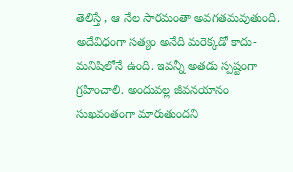తెలిస్తే , ఆ నేల సారమంతా అవగతమవుతుంది. అదేవిధంగా సత్యం అనేది మరెక్కడో కాదు- మనిషిలోనే ఉంది. ఇవన్నీ అతడు స్పష్టంగా గ్రహించాలి. అందువల్ల జీవనయానం సుఖవంతంగా మారుతుందని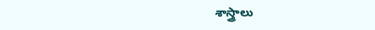శాస్త్రాలు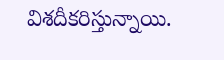విశదీకరిస్తున్నాయి.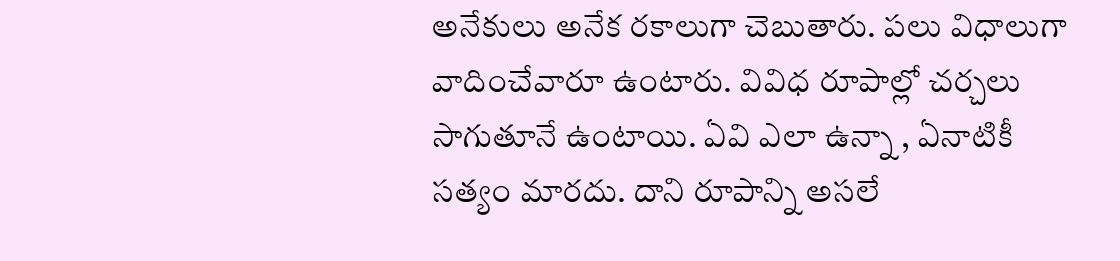అనేకులు అనేక రకాలుగా చెబుతారు. పలు విధాలుగా వాదించేవారూ ఉంటారు. వివిధ రూపాల్లో చర్చలు సాగుతూనే ఉంటాయి. ఏవి ఎలా ఉన్నా , ఏనాటికీ సత్యం మారదు. దాని రూపాన్ని అసలే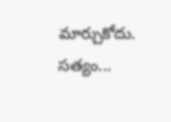మార్చుకోదు. సత్యం...